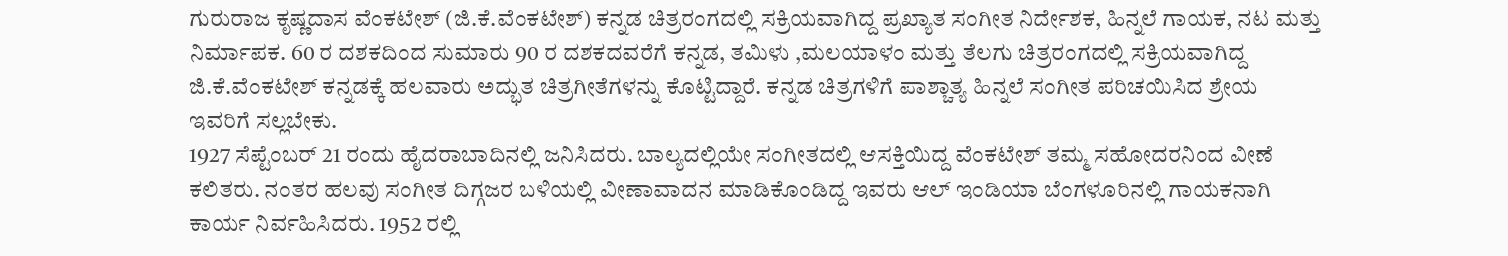ಗುರುರಾಜ ಕೃಷ್ಣದಾಸ ವೆಂಕಟೇಶ್ (ಜಿ.ಕೆ.ವೆಂಕಟೇಶ್) ಕನ್ನಡ ಚಿತ್ರರಂಗದಲ್ಲಿ ಸಕ್ರಿಯವಾಗಿದ್ದ ಪ್ರಖ್ಯಾತ ಸಂಗೀತ ನಿರ್ದೇಶಕ, ಹಿನ್ನಲೆ ಗಾಯಕ, ನಟ ಮತ್ತು ನಿರ್ಮಾಪಕ. 60 ರ ದಶಕದಿಂದ ಸುಮಾರು 90 ರ ದಶಕದವರೆಗೆ ಕನ್ನಡ, ತಮಿಳು ,ಮಲಯಾಳಂ ಮತ್ತು ತೆಲಗು ಚಿತ್ರರಂಗದಲ್ಲಿ ಸಕ್ರಿಯವಾಗಿದ್ದ ಜಿ.ಕೆ.ವೆಂಕಟೇಶ್ ಕನ್ನಡಕ್ಕೆ ಹಲವಾರು ಅದ್ಭುತ ಚಿತ್ರಗೀತೆಗಳನ್ನು ಕೊಟ್ಟಿದ್ದಾರೆ. ಕನ್ನಡ ಚಿತ್ರಗಳಿಗೆ ಪಾಶ್ಚಾತ್ಯ ಹಿನ್ನಲೆ ಸಂಗೀತ ಪರಿಚಯಿಸಿದ ಶ್ರೇಯ ಇವರಿಗೆ ಸಲ್ಲಬೇಕು.
1927 ಸೆಪ್ಟೆಂಬರ್ 21 ರಂದು ಹೈದರಾಬಾದಿನಲ್ಲಿ ಜನಿಸಿದರು. ಬಾಲ್ಯದಲ್ಲಿಯೇ ಸಂಗೀತದಲ್ಲಿ ಆಸಕ್ತಿಯಿದ್ದ ವೆಂಕಟೇಶ್ ತಮ್ಮ ಸಹೋದರನಿಂದ ವೀಣೆ ಕಲಿತರು. ನಂತರ ಹಲವು ಸಂಗೀತ ದಿಗ್ಗಜರ ಬಳಿಯಲ್ಲಿ ವೀಣಾವಾದನ ಮಾಡಿಕೊಂಡಿದ್ದ ಇವರು ಆಲ್ ಇಂಡಿಯಾ ಬೆಂಗಳೂರಿನಲ್ಲಿ ಗಾಯಕನಾಗಿ ಕಾರ್ಯ ನಿರ್ವಹಿಸಿದರು. 1952 ರಲ್ಲಿ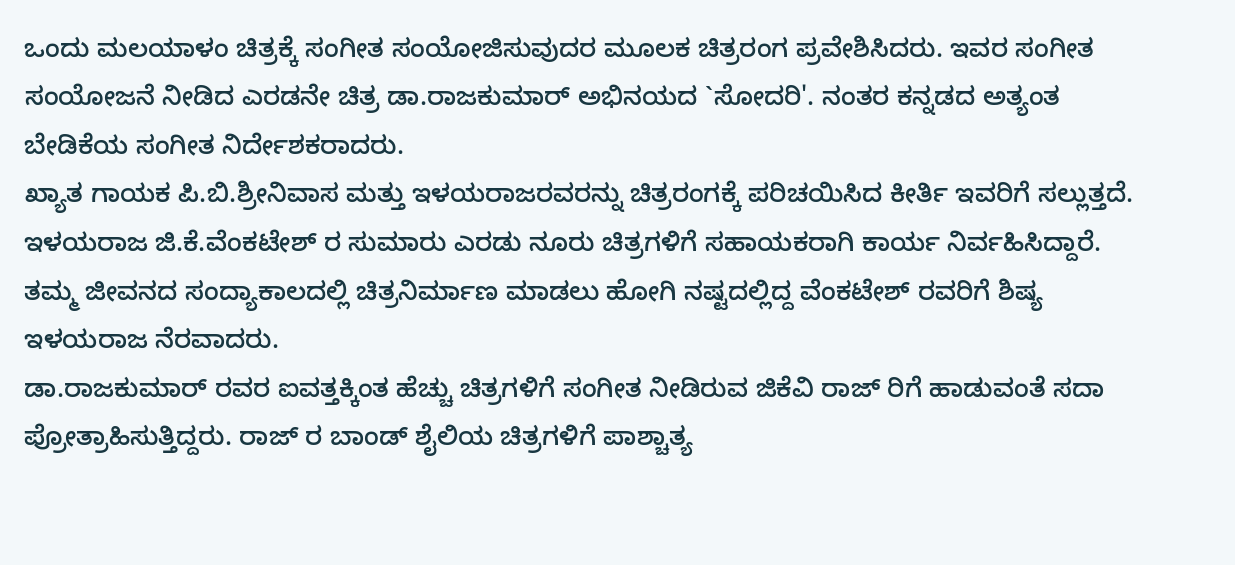ಒಂದು ಮಲಯಾಳಂ ಚಿತ್ರಕ್ಕೆ ಸಂಗೀತ ಸಂಯೋಜಿಸುವುದರ ಮೂಲಕ ಚಿತ್ರರಂಗ ಪ್ರವೇಶಿಸಿದರು. ಇವರ ಸಂಗೀತ ಸಂಯೋಜನೆ ನೀಡಿದ ಎರಡನೇ ಚಿತ್ರ ಡಾ.ರಾಜಕುಮಾರ್ ಅಭಿನಯದ `ಸೋದರಿ'. ನಂತರ ಕನ್ನಡದ ಅತ್ಯಂತ ಬೇಡಿಕೆಯ ಸಂಗೀತ ನಿರ್ದೇಶಕರಾದರು.
ಖ್ಯಾತ ಗಾಯಕ ಪಿ.ಬಿ.ಶ್ರೀನಿವಾಸ ಮತ್ತು ಇಳಯರಾಜರವರನ್ನು ಚಿತ್ರರಂಗಕ್ಕೆ ಪರಿಚಯಿಸಿದ ಕೀರ್ತಿ ಇವರಿಗೆ ಸಲ್ಲುತ್ತದೆ. ಇಳಯರಾಜ ಜಿ.ಕೆ.ವೆಂಕಟೇಶ್ ರ ಸುಮಾರು ಎರಡು ನೂರು ಚಿತ್ರಗಳಿಗೆ ಸಹಾಯಕರಾಗಿ ಕಾರ್ಯ ನಿರ್ವಹಿಸಿದ್ದಾರೆ. ತಮ್ಮ ಜೀವನದ ಸಂದ್ಯಾಕಾಲದಲ್ಲಿ ಚಿತ್ರನಿರ್ಮಾಣ ಮಾಡಲು ಹೋಗಿ ನಷ್ಟದಲ್ಲಿದ್ದ ವೆಂಕಟೇಶ್ ರವರಿಗೆ ಶಿಷ್ಯ ಇಳಯರಾಜ ನೆರವಾದರು.
ಡಾ.ರಾಜಕುಮಾರ್ ರವರ ಐವತ್ತಕ್ಕಿಂತ ಹೆಚ್ಚು ಚಿತ್ರಗಳಿಗೆ ಸಂಗೀತ ನೀಡಿರುವ ಜಿಕೆವಿ ರಾಜ್ ರಿಗೆ ಹಾಡುವಂತೆ ಸದಾ ಪ್ರೋತ್ರಾಹಿಸುತ್ತಿದ್ದರು. ರಾಜ್ ರ ಬಾಂಡ್ ಶೈಲಿಯ ಚಿತ್ರಗಳಿಗೆ ಪಾಶ್ಚಾತ್ಯ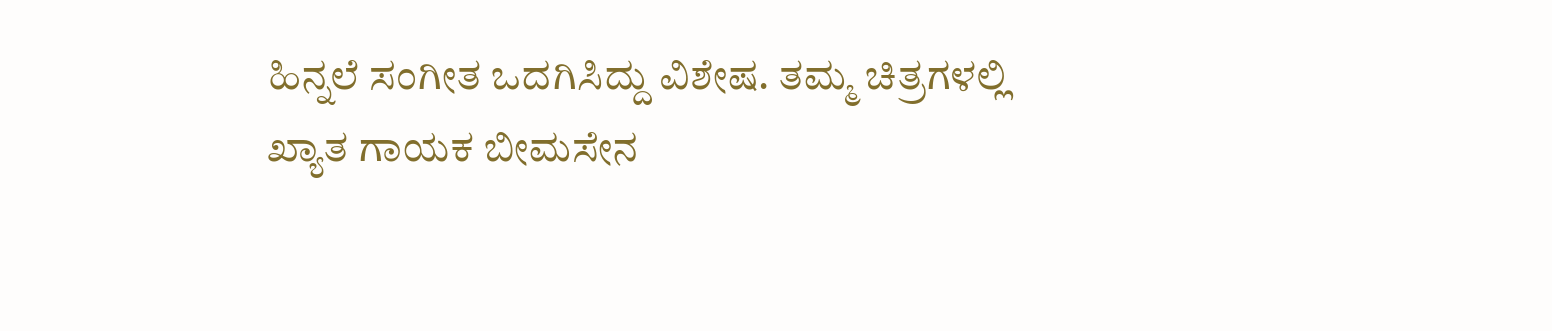ಹಿನ್ನಲೆ ಸಂಗೀತ ಒದಗಿಸಿದ್ದು ವಿಶೇಷ. ತಮ್ಮ ಚಿತ್ರಗಳಲ್ಲಿ ಖ್ಯಾತ ಗಾಯಕ ಬೀಮಸೇನ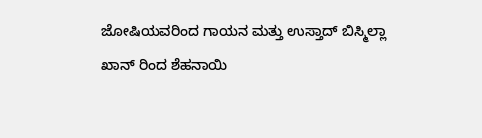ಜೋಷಿಯವರಿಂದ ಗಾಯನ ಮತ್ತು ಉಸ್ತಾದ್ ಬಿಸ್ಮಿಲ್ಲಾ ಖಾನ್ ರಿಂದ ಶೆಹನಾಯಿ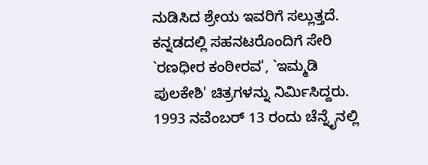ನುಡಿಸಿದ ಶ್ರೇಯ ಇವರಿಗೆ ಸಲ್ಲುತ್ತದೆ. ಕನ್ನಡದಲ್ಲಿ ಸಹನಟರೊಂದಿಗೆ ಸೇರಿ `ರಣಧೀರ ಕಂಠೀರವ', `ಇಮ್ಮಡಿ ಪುಲಕೇಶಿ' ಚಿತ್ರಗಳನ್ನು ನಿರ್ಮಿಸಿದ್ದರು.
1993 ನವೆಂಬರ್ 13 ರಂದು ಚೆನ್ನೈನಲ್ಲಿ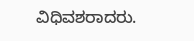ವಿಧಿವಶರಾದರು.